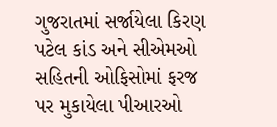ગુજરાતમાં સર્જાયેલા કિરણ પટેલ કાંડ અને સીએમઓ સહિતની ઓફિસોમાં ફરજ પર મુકાયેલા પીઆરઓ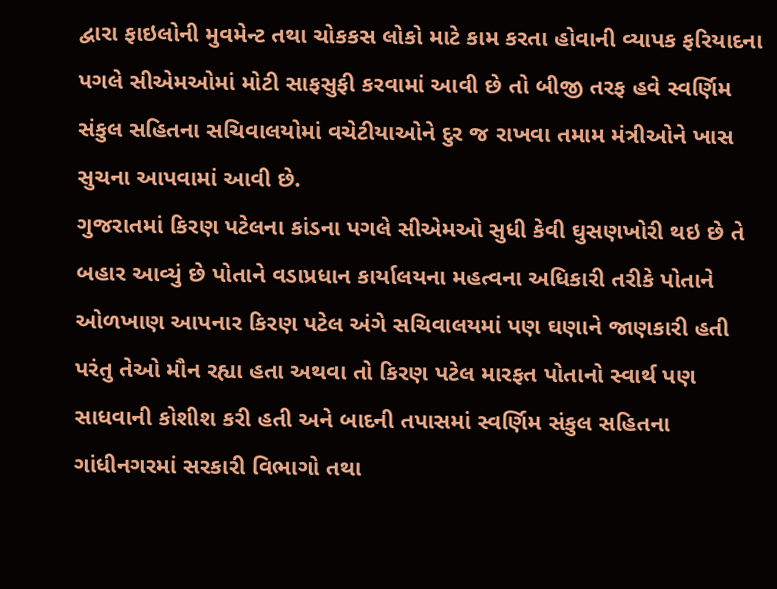દ્વારા ફાઇલોની મુવમેન્ટ તથા ચોકકસ લોકો માટે કામ કરતા હોવાની વ્યાપક ફરિયાદના પગલે સીએમઓમાં મોટી સાફસુફી કરવામાં આવી છે તો બીજી તરફ હવે સ્વર્ણિમ સંકુલ સહિતના સચિવાલયોમાં વચેટીયાઓને દુર જ રાખવા તમામ મંત્રીઓને ખાસ સુચના આપવામાં આવી છે.
ગુજરાતમાં કિરણ પટેલના કાંડના પગલે સીએમઓ સુધી કેવી ઘુસણખોરી થઇ છે તે બહાર આવ્યું છે પોતાને વડાપ્રધાન કાર્યાલયના મહત્વના અધિકારી તરીકે પોતાને ઓળખાણ આપનાર કિરણ પટેલ અંગે સચિવાલયમાં પણ ઘણાને જાણકારી હતી પરંતુ તેઓ મૌન રહ્યા હતા અથવા તો કિરણ પટેલ મારફત પોતાનો સ્વાર્થ પણ સાધવાની કોશીશ કરી હતી અને બાદની તપાસમાં સ્વર્ણિમ સંકુલ સહિતના ગાંધીનગરમાં સરકારી વિભાગો તથા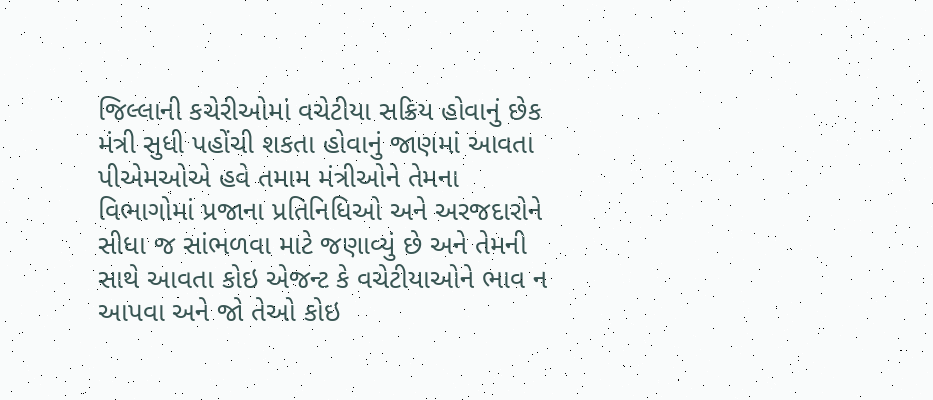જિલ્લાની કચેરીઓમાં વચેટીયા સક્રિય હોવાનું છેક મંત્રી સુધી પહોંચી શકતા હોવાનું જાણમાં આવતા પીએમઓએ હવે તમામ મંત્રીઓને તેમના વિભાગોમાં પ્રજાના પ્રતિનિધિઓ અને અરજદારોને સીધા જ સાંભળવા માટે જણાવ્યું છે અને તેમની સાથે આવતા કોઇ એજન્ટ કે વચેટીયાઓને ભાવ ન આપવા અને જો તેઓ કોઇ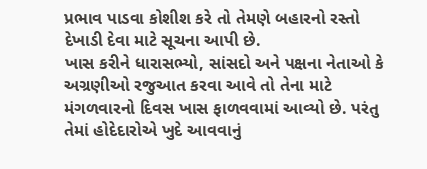પ્રભાવ પાડવા કોશીશ કરે તો તેમણે બહારનો રસ્તો દેખાડી દેવા માટે સૂચના આપી છે.
ખાસ કરીને ધારાસભ્યો, સાંસદો અને પક્ષના નેતાઓ કે અગ્રણીઓ રજુઆત કરવા આવે તો તેના માટે મંગળવારનો દિવસ ખાસ ફાળવવામાં આવ્યો છે. પરંતુ તેમાં હોદેદારોએ ખુદે આવવાનું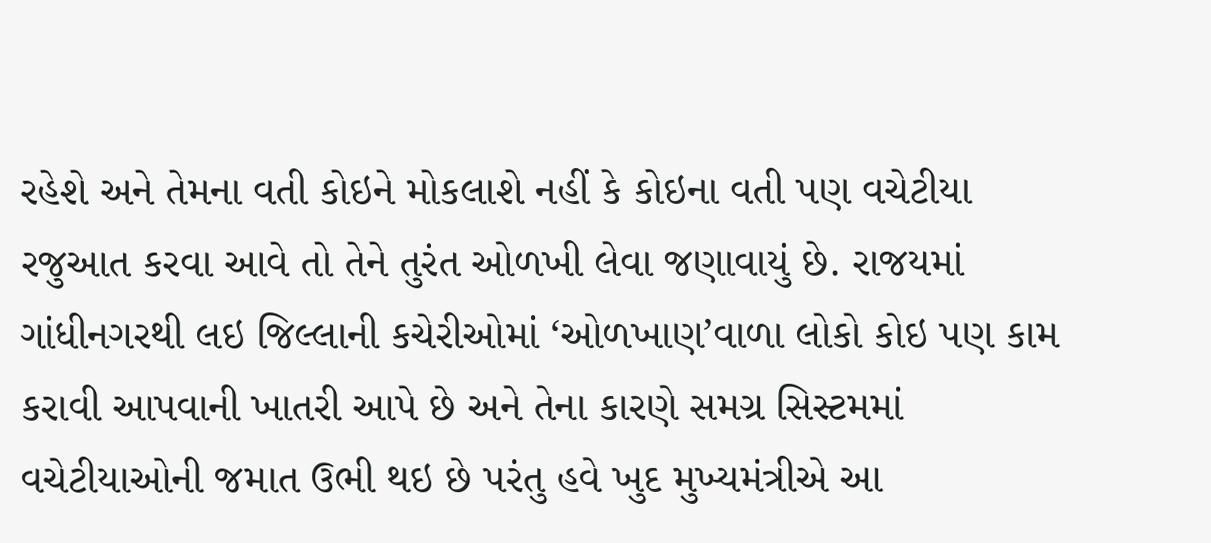રહેશે અને તેમના વતી કોઇને મોકલાશે નહીં કે કોઇના વતી પણ વચેટીયા રજુઆત કરવા આવે તો તેને તુરંત ઓળખી લેવા જણાવાયું છે. રાજયમાં ગાંધીનગરથી લઇ જિલ્લાની કચેરીઓમાં ‘ઓળખાણ’વાળા લોકો કોઇ પણ કામ કરાવી આપવાની ખાતરી આપે છે અને તેના કારણે સમગ્ર સિસ્ટમમાં વચેટીયાઓની જમાત ઉભી થઇ છે પરંતુ હવે ખુદ મુખ્યમંત્રીએ આ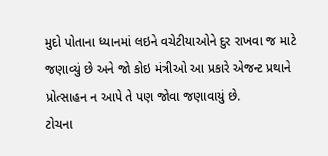મુદો પોતાના ધ્યાનમાં લઇને વચેટીયાઓને દુર રાખવા જ માટે જણાવ્યું છે અને જો કોઇ મંત્રીઓ આ પ્રકારે એજન્ટ પ્રથાને પ્રોત્સાહન ન આપે તે પણ જોવા જણાવાયું છે.
ટોચના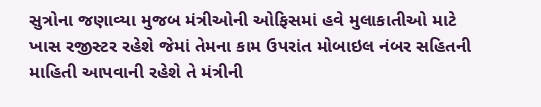સુત્રોના જણાવ્યા મુજબ મંત્રીઓની ઓફિસમાં હવે મુલાકાતીઓ માટે ખાસ રજીસ્ટર રહેશે જેમાં તેમના કામ ઉપરાંત મોબાઇલ નંબર સહિતની માહિતી આપવાની રહેશે તે મંત્રીની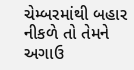ચેમ્બરમાંથી બહાર નીકળે તો તેમને અગાઉ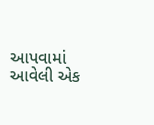આપવામાં આવેલી એક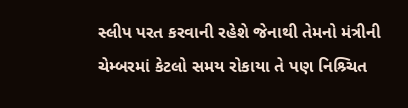સ્લીપ પરત કરવાની રહેશે જેનાથી તેમનો મંત્રીની ચેમ્બરમાં કેટલો સમય રોકાયા તે પણ નિશ્ર્ચિત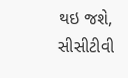થઇ જશે, સીસીટીવી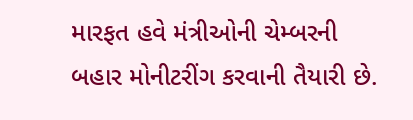મારફત હવે મંત્રીઓની ચેમ્બરની બહાર મોનીટરીંગ કરવાની તૈયારી છે.